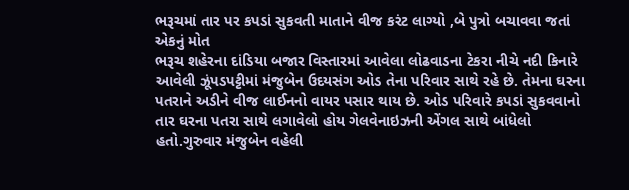ભરૂચમાં તાર પર કપડાં સુકવતી માતાને વીજ કરંટ લાગ્યો ,બે પુત્રો બચાવવા જતાં એકનું મોત
ભરૂચ શહેરના દાંડિયા બજાર વિસ્તારમાં આવેલા લોઢવાડના ટેકરા નીચે નદી કિનારે આવેલી ઝૂંપડપટ્ટીમાં મંજુબેન ઉદયસંગ ઓડ તેના પરિવાર સાથે રહે છે. તેમના ઘરના પતરાને અડીને વીજ લાઈનનો વાયર પસાર થાય છે. ઓડ પરિવારે કપડાં સુકવવાનો તાર ઘરના પતરા સાથે લગાવેલો હોય ગેલવેનાઇઝની એંગલ સાથે બાંધેલો હતો.ગુરુવાર મંજુબેન વહેલી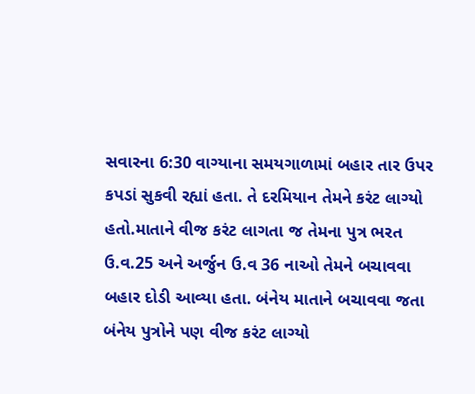સવારના 6:30 વાગ્યાના સમયગાળામાં બહાર તાર ઉપર કપડાં સુકવી રહ્યાં હતા. તે દરમિયાન તેમને કરંટ લાગ્યો હતો.માતાને વીજ કરંટ લાગતા જ તેમના પુત્ર ભરત ઉ.વ.25 અને અર્જુન ઉ.વ 36 નાઓ તેમને બચાવવા બહાર દોડી આવ્યા હતા. બંનેય માતાને બચાવવા જતા બંનેય પુત્રોને પણ વીજ કરંટ લાગ્યો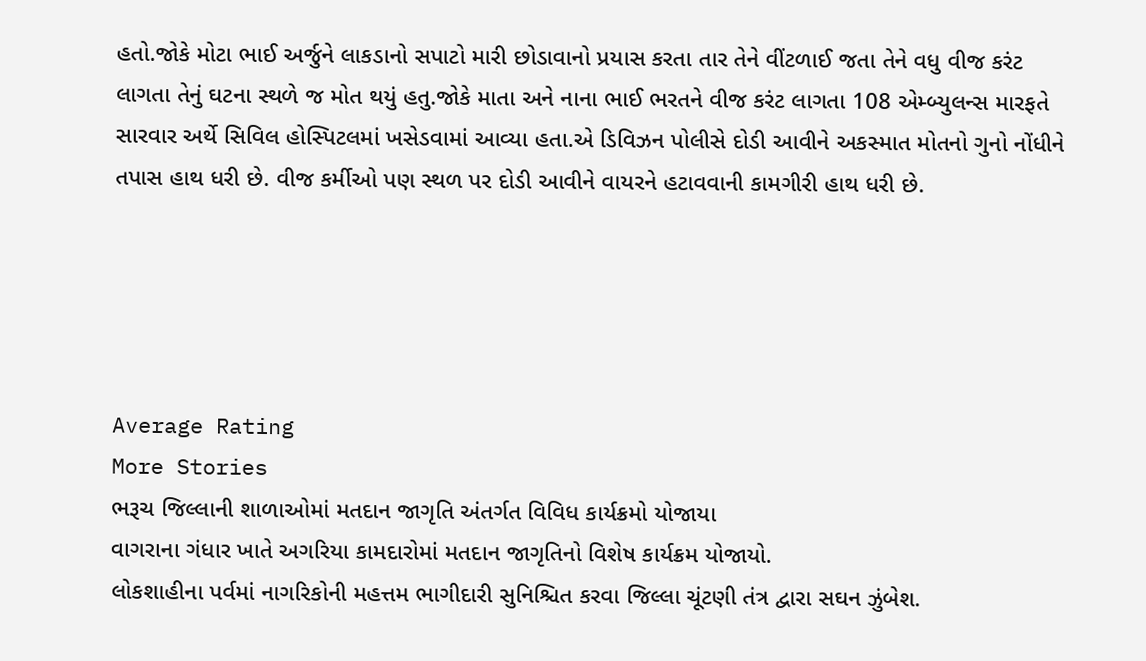હતો.જોકે મોટા ભાઈ અર્જુને લાકડાનો સપાટો મારી છોડાવાનો પ્રયાસ કરતા તાર તેને વીંટળાઈ જતા તેને વધુ વીજ કરંટ લાગતા તેનું ઘટના સ્થળે જ મોત થયું હતુ.જોકે માતા અને નાના ભાઈ ભરતને વીજ કરંટ લાગતા 108 એમ્બ્યુલન્સ મારફતે સારવાર અર્થે સિવિલ હોસ્પિટલમાં ખસેડવામાં આવ્યા હતા.એ ડિવિઝન પોલીસે દોડી આવીને અકસ્માત મોતનો ગુનો નોંધીને તપાસ હાથ ધરી છે. વીજ કર્મીઓ પણ સ્થળ પર દોડી આવીને વાયરને હટાવવાની કામગીરી હાથ ધરી છે.





Average Rating
More Stories
ભરૂચ જિલ્લાની શાળાઓમાં મતદાન જાગૃતિ અંતર્ગત વિવિધ કાર્યક્રમો યોજાયા
વાગરાના ગંધાર ખાતે અગરિયા કામદારોમાં મતદાન જાગૃતિનો વિશેષ કાર્યક્રમ યોજાયો.
લોકશાહીના પર્વમાં નાગરિકોની મહત્તમ ભાગીદારી સુનિશ્ચિત કરવા જિલ્લા ચૂંટણી તંત્ર દ્વારા સઘન ઝુંબેશ.